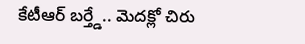కేటీఆర్ బర్త్డే.. మెదక్లో చిరు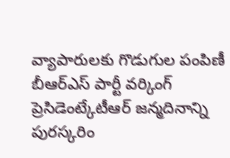వ్యాపారులకు గొడుగుల పంపిణీ
బీఆర్ఎస్ పార్టీ వర్కింగ్ ప్రెసిడెంట్కేటీఆర్ జన్మదినాన్ని పురస్కరిం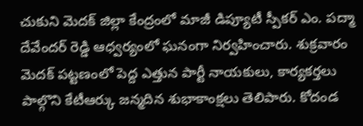చుకుని మెదక్ జిల్లా కేంద్రంలో మాజీ డిప్యూటీ స్పీకర్ ఎం. పద్మా దేవేందర్ రెడ్డి ఆధ్వర్యంలో ఘనంగా నిర్వహించారు. శుక్రవారం మెదక్ పట్టణంలో పెద్ద ఎత్తున పార్టీ నాయకులు, కార్యకర్తలు పాల్గొని కేటీఆర్కు జన్మదిన శుభాకాంక్షలు తెలిపారు. కోదండ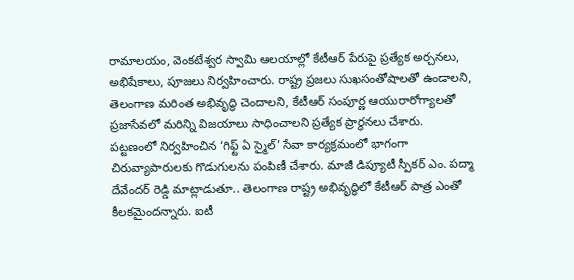రామాలయం, వెంకటేశ్వర స్వామి ఆలయాల్లో కేటీఆర్ పేరుపై ప్రత్యేక అర్చనలు, అభిషేకాలు, పూజలు నిర్వహించారు. రాష్ట్ర ప్రజలు సుఖసంతోషాలతో ఉండాలని, తెలంగాణ మరింత అభివృద్ధి చెందాలని, కేటీఆర్ సంపూర్ణ ఆయురారోగ్యాలతో ప్రజాసేవలో మరిన్ని విజయాలు సాధించాలని ప్రత్యేక ప్రార్థనలు చేశారు.
పట్టణంలో నిర్వహించిన ‘గిఫ్ట్ ఏ స్మైల్’ సేవా కార్యక్రమంలో భాగంగా చిరువ్యాపారులకు గొడుగులను పంపిణీ చేశారు. మాజీ డిప్యూటీ స్పీకర్ ఎం. పద్మా దేవేందర్ రెడ్డి మాట్లాడుతూ.. తెలంగాణ రాష్ట్ర అభివృద్ధిలో కేటీఆర్ పాత్ర ఎంతో కీలకమైందన్నారు. ఐటీ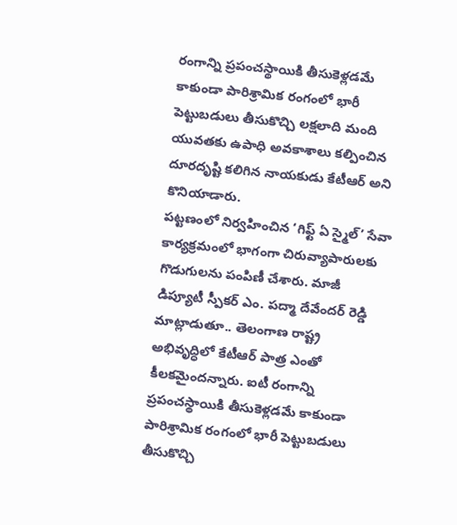రంగాన్ని ప్రపంచస్థాయికి తీసుకెళ్లడమే కాకుండా పారిశ్రామిక రంగంలో భారీ పెట్టుబడులు తీసుకొచ్చి లక్షలాది మంది యువతకు ఉపాధి అవకాశాలు కల్పించిన దూరదృష్టి కలిగిన నాయకుడు కేటీఆర్ అని కొనియాడారు.
పట్టణంలో నిర్వహించిన ‘గిఫ్ట్ ఏ స్మైల్’ సేవా కార్యక్రమంలో భాగంగా చిరువ్యాపారులకు గొడుగులను పంపిణీ చేశారు. మాజీ డిప్యూటీ స్పీకర్ ఎం. పద్మా దేవేందర్ రెడ్డి మాట్లాడుతూ.. తెలంగాణ రాష్ట్ర అభివృద్ధిలో కేటీఆర్ పాత్ర ఎంతో కీలకమైందన్నారు. ఐటీ రంగాన్ని ప్రపంచస్థాయికి తీసుకెళ్లడమే కాకుండా పారిశ్రామిక రంగంలో భారీ పెట్టుబడులు తీసుకొచ్చి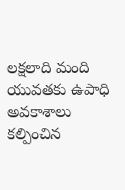లక్షలాది మంది యువతకు ఉపాధి అవకాశాలు కల్పించిన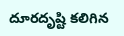దూరదృష్టి కలిగిన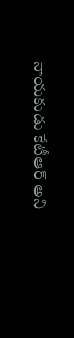నాయకుడు కేటీఆర్ అని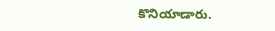కొనియాడారు.